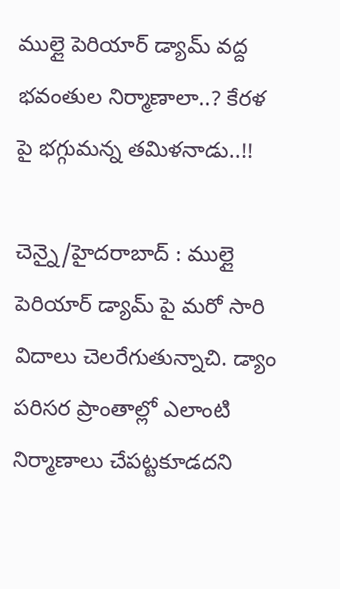ముల్లై పెరియార్‌ డ్యామ్‌ వద్ద భవంతుల నిర్మాణాలా..? కేరళ పై భగ్గుమన్న తమిళనాడు..!!

చెన్నై/హైదరాబాద్ : ముల్లై పెరియార్‌ డ్యామ్‌ పై మరో సారి విదాలు చెలరేగుతున్నాచి. డ్యాం పరిసర ప్రాంతాల్లో ఎలాంటి నిర్మాణాలు చేపట్టకూడదని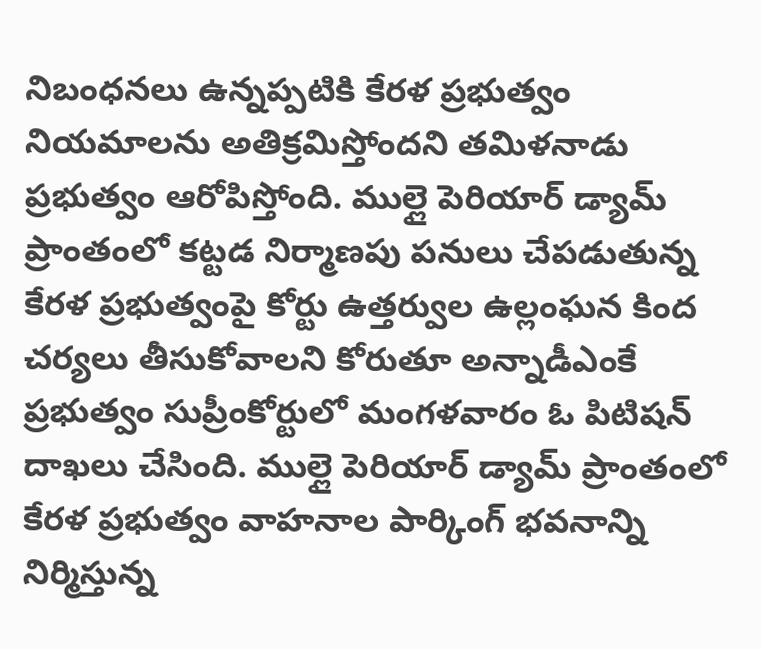నిబంధనలు ఉన్నప్పటికి కేరళ ప్రభుత్వం నియమాలను అతిక్రమిస్తోందని తమిళనాడు ప్రభుత్వం ఆరోపిస్తోంది. ముల్లై పెరియార్‌ డ్యామ్‌ ప్రాంతంలో కట్టడ నిర్మాణపు పనులు చేపడుతున్న కేరళ ప్రభుత్వంపై కోర్టు ఉత్తర్వుల ఉల్లంఘన కింద చర్యలు తీసుకోవాలని కోరుతూ అన్నాడీఎంకే ప్రభుత్వం సుప్రీంకోర్టులో మంగళవారం ఓ పిటిషన్‌ దాఖలు చేసింది. ముల్లై పెరియార్‌ డ్యామ్‌ ప్రాంతంలో కేరళ ప్రభుత్వం వాహనాల పార్కింగ్‌ భవనాన్ని నిర్మిస్తున్న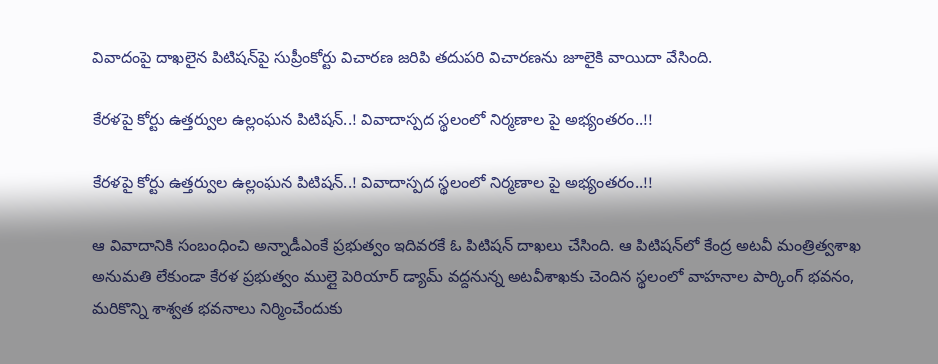వివాదంపై దాఖలైన పిటిషన్‌పై సుప్రీంకోర్టు విచారణ జరిపి తదుపరి విచారణను జూలైకి వాయిదా వేసింది.

కేరళపై కోర్టు ఉత్తర్వుల ఉల్లంఘన పిటిషన్‌..! వివాదాస్పద స్థలంలో నిర్మణాల పై అభ్యంతరం..!!

కేరళపై కోర్టు ఉత్తర్వుల ఉల్లంఘన పిటిషన్‌..! వివాదాస్పద స్థలంలో నిర్మణాల పై అభ్యంతరం..!!

ఆ వివాదానికి సంబంధించి అన్నాడీఎంకే ప్రభుత్వం ఇదివరకే ఓ పిటిషన్‌ దాఖలు చేసింది. ఆ పిటిషన్‌లో కేంద్ర అటవీ మంత్రిత్వశాఖ అనుమతి లేకుండా కేరళ ప్రభుత్వం ముల్లై పెరియార్‌ డ్యామ్‌ వద్దనున్న అటవీశాఖకు చెందిన స్థలంలో వాహనాల పార్కింగ్‌ భవనం, మరికొన్ని శాశ్వత భవనాలు నిర్మించేందుకు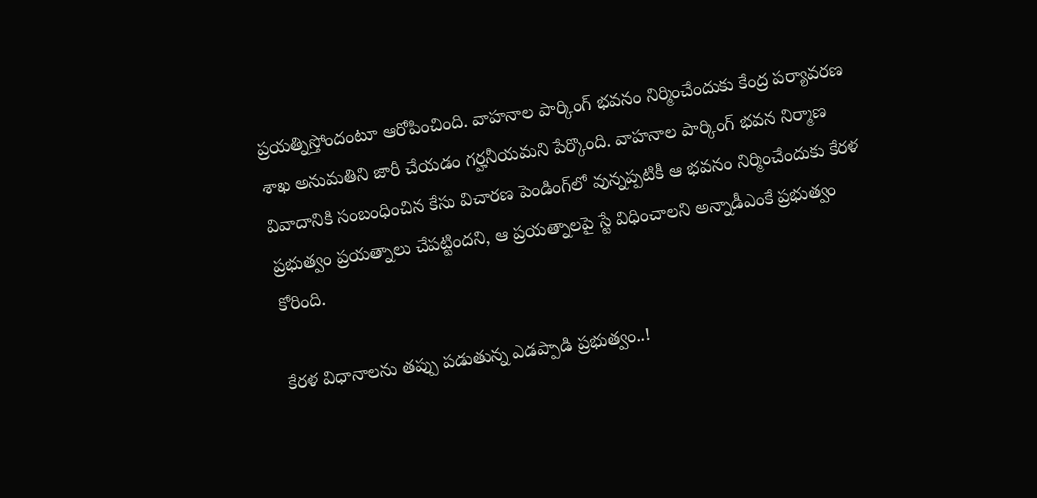ప్రయత్నిస్తోందంటూ ఆరోపించింది. వాహనాల పార్కింగ్‌ భవనం నిర్మించేందుకు కేంద్ర పర్యావరణ శాఖ అనుమతిని జారీ చేయడం గర్హనీయమని పేర్కొంది. వాహనాల పార్కింగ్‌ భవన నిర్మాణ వివాదానికి సంబంధించిన కేసు విచారణ పెండింగ్‌లో వున్నప్పటికీ ఆ భవనం నిర్మించేందుకు కేరళ ప్రభుత్వం ప్రయత్నాలు చేపట్టిందని, ఆ ప్రయత్నాలపై స్టే విధించాలని అన్నాడీఎంకే ప్రభుత్వం కోరింది.

కేరళ విధానాలను తప్పు పడుతున్న ఎడప్పాడి ప్రభుత్వం..!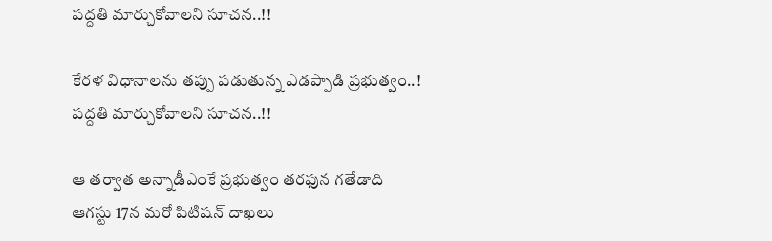పద్దతి మార్చుకోవాలని సూచన..!!

కేరళ విధానాలను తప్పు పడుతున్న ఎడప్పాడి ప్రభుత్వం..! పద్దతి మార్చుకోవాలని సూచన..!!

ఆ తర్వాత అన్నాడీఎంకే ప్రభుత్వం తరఫున గతేడాది ఆగస్టు 17న మరో పిటిషన్‌ దాఖలు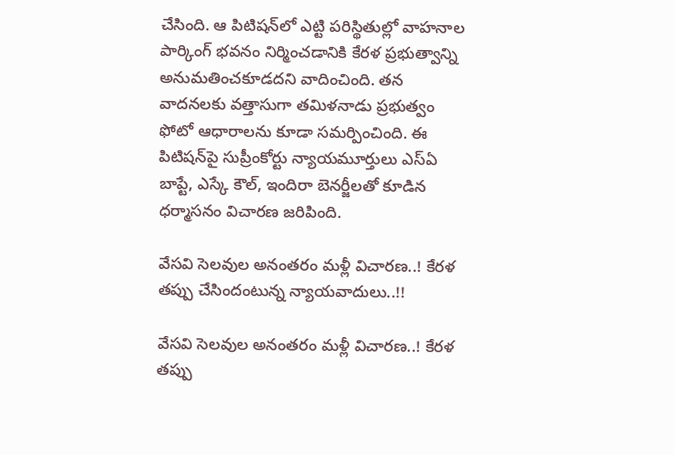చేసింది. ఆ పిటిషన్‌లో ఎట్టి పరిస్థితుల్లో వాహనాల పార్కింగ్‌ భవనం నిర్మించడానికి కేరళ ప్రభుత్వాన్ని అనుమతించకూడదని వాదించింది. తన వాదనలకు వత్తాసుగా తమిళనాడు ప్రభుత్వం ఫోటో ఆధారాలను కూడా సమర్పించింది. ఈ పిటిషన్‌పై సుప్రీంకోర్టు న్యాయమూర్తులు ఎస్‌ఏ బాప్టే, ఎస్కే కౌల్‌, ఇందిరా బెనర్జీలతో కూడిన ధర్మాసనం విచారణ జరిపింది.

వేసవి సెలవుల అనంతరం మళ్లీ విచారణ..! కేరళ తప్పు చేసిందంటున్న న్యాయవాదులు..!!

వేసవి సెలవుల అనంతరం మళ్లీ విచారణ..! కేరళ తప్పు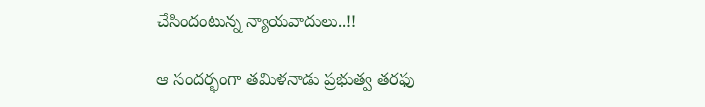చేసిందంటున్న న్యాయవాదులు..!!

ఆ సందర్భంగా తమిళనాడు ప్రభుత్వ తరఫు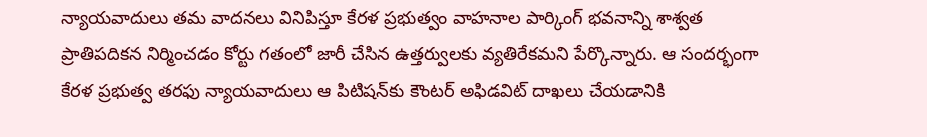న్యాయవాదులు తమ వాదనలు వినిపిస్తూ కేరళ ప్రభుత్వం వాహనాల పార్కింగ్‌ భవనాన్ని శాశ్వత ప్రాతిపదికన నిర్మించడం కోర్టు గతంలో జారీ చేసిన ఉత్తర్వులకు వ్యతిరేకమని పేర్కొన్నారు. ఆ సందర్భంగా కేరళ ప్రభుత్వ తరఫు న్యాయవాదులు ఆ పిటిషన్‌కు కౌంటర్‌ అఫిడవిట్‌ దాఖలు చేయడానికి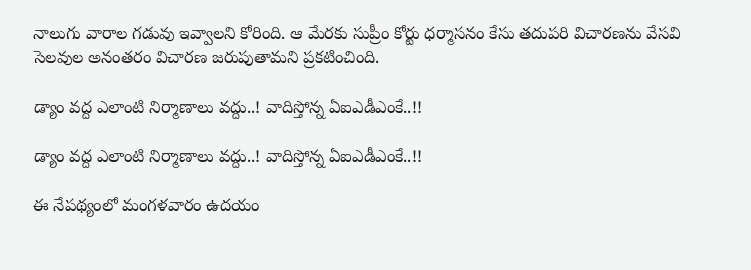నాలుగు వారాల గడువు ఇవ్వాలని కోరింది. ఆ మేరకు సుప్రీం కోర్టు ధర్మాసనం కేసు తదుపరి విచారణను వేసవి సెలవుల అనంతరం విచారణ జరుపుతామని ప్రకటించింది.

డ్యాం వద్ద ఎలాంటి నిర్మాణాలు వద్దు..! వాదిస్తోన్న ఏఐఎడీఎంకే..!!

డ్యాం వద్ద ఎలాంటి నిర్మాణాలు వద్దు..! వాదిస్తోన్న ఏఐఎడీఎంకే..!!

ఈ నేపథ్యంలో మంగళవారం ఉదయం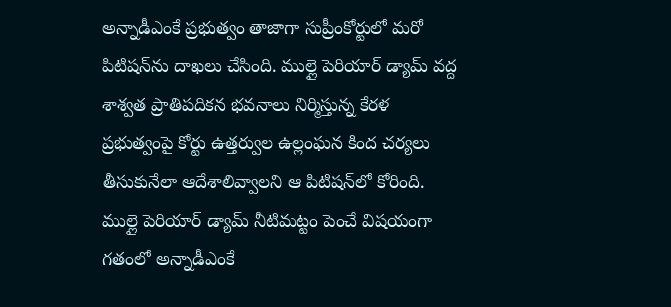అన్నాడీఎంకే ప్రభుత్వం తాజాగా సుప్రీంకోర్టులో మరో పిటిషన్‌ను దాఖలు చేసింది. ముల్లై పెరియార్‌ డ్యామ్‌ వద్ద శాశ్వత ప్రాతిపదికన భవనాలు నిర్మిస్తున్న కేరళ ప్రభుత్వంపై కోర్టు ఉత్తర్వుల ఉల్లంఘన కింద చర్యలు తీసుకునేలా ఆదేశాలివ్వాలని ఆ పిటిషన్‌లో కోరింది. ముల్లై పెరియార్‌ డ్యామ్‌ నీటిమట్టం పెంచే విషయంగా గతంలో అన్నాడీఎంకే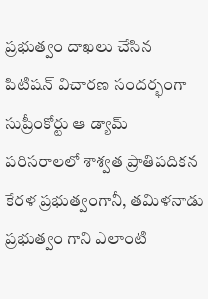ప్రభుత్వం దాఖలు చేసిన పిటిషన్‌ విచారణ సందర్భంగా సుప్రీంకోర్టు ఆ డ్యామ్‌ పరిసరాలలో శాశ్వత ప్రాతిపదికన కేరళ ప్రభుత్వంగానీ, తమిళనాడు ప్రభుత్వం గాని ఎలాంటి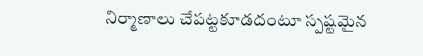నిర్మాణాలు చేపట్టకూడదంటూ స్పష్టమైన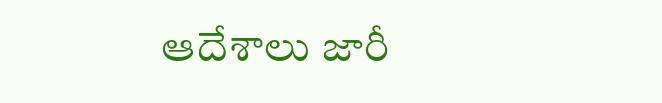ఆదేశాలు జారీ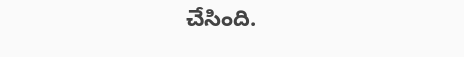చేసింది.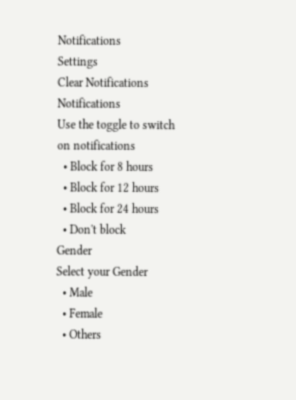Notifications
Settings
Clear Notifications
Notifications
Use the toggle to switch on notifications
  • Block for 8 hours
  • Block for 12 hours
  • Block for 24 hours
  • Don't block
Gender
Select your Gender
  • Male
  • Female
  • Others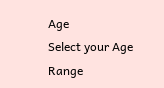Age
Select your Age Range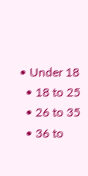• Under 18
  • 18 to 25
  • 26 to 35
  • 36 to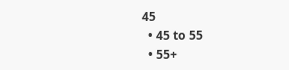45
  • 45 to 55
  • 55+